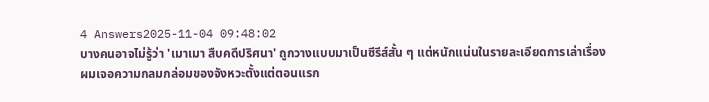4 Answers2025-11-04 09:48:02
บางคนอาจไม่รู้ว่า 'เมาเมา สืบคดีปริศนา' ถูกวางแบบมาเป็นซีรีส์สั้น ๆ แต่หนักแน่นในรายละเอียดการเล่าเรื่อง
ผมเจอความกลมกล่อมของจังหวะตั้งแต่ตอนแรก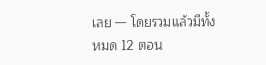เลย — โดยรวมแล้วมีทั้งหมด 12 ตอน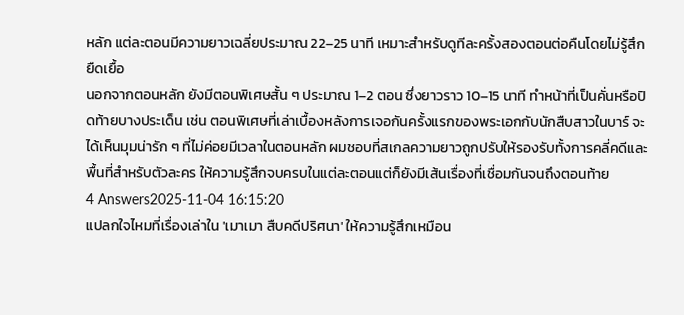หลัก แต่ละตอนมีความยาวเฉลี่ยประมาณ 22–25 นาที เหมาะสำหรับดูทีละครั้งสองตอนต่อคืนโดยไม่รู้สึกยืดเยื้อ
นอกจากตอนหลัก ยังมีตอนพิเศษสั้น ๆ ประมาณ 1–2 ตอน ซึ่งยาวราว 10–15 นาที ทำหน้าที่เป็นคั่นหรือปิดท้ายบางประเด็น เช่น ตอนพิเศษที่เล่าเบื้องหลังการเจอกันครั้งแรกของพระเอกกับนักสืบสาวในบาร์ จะได้เห็นมุมน่ารัก ๆ ที่ไม่ค่อยมีเวลาในตอนหลัก ผมชอบที่สเกลความยาวถูกปรับให้รองรับทั้งการคลี่คดีและพื้นที่สำหรับตัวละคร ให้ความรู้สึกจบครบในแต่ละตอนแต่ก็ยังมีเส้นเรื่องที่เชื่อมกันจนถึงตอนท้าย
4 Answers2025-11-04 16:15:20
แปลกใจไหมที่เรื่องเล่าใน 'เมาเมา สืบคดีปริศนา' ให้ความรู้สึกเหมือน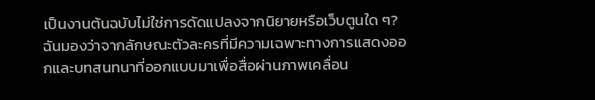เป็นงานต้นฉบับไม่ใช่การดัดแปลงจากนิยายหรือเว็บตูนใด ๆ?
ฉันมองว่าจากลักษณะตัวละครที่มีความเฉพาะทางการแสดงออกและบทสนทนาที่ออกแบบมาเพื่อสื่อผ่านภาพเคลื่อน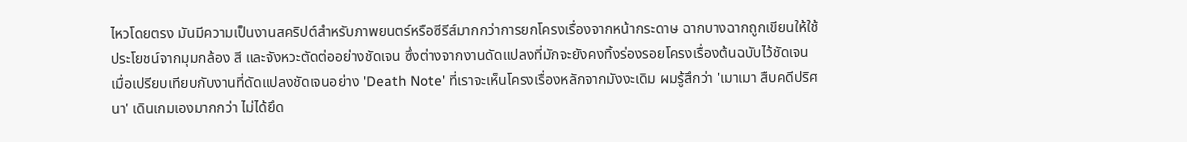ไหวโดยตรง มันมีความเป็นงานสคริปต์สำหรับภาพยนตร์หรือซีรีส์มากกว่าการยกโครงเรื่องจากหน้ากระดาษ ฉากบางฉากถูกเขียนให้ใช้ประโยชน์จากมุมกล้อง สี และจังหวะตัดต่ออย่างชัดเจน ซึ่งต่างจากงานดัดแปลงที่มักจะยังคงทิ้งร่องรอยโครงเรื่องต้นฉบับไว้ชัดเจน
เมื่อเปรียบเทียบกับงานที่ดัดแปลงชัดเจนอย่าง 'Death Note' ที่เราจะเห็นโครงเรื่องหลักจากมังงะเดิม ผมรู้สึกว่า 'เมาเมา สืบคดีปริศนา' เดินเกมเองมากกว่า ไม่ได้ยึด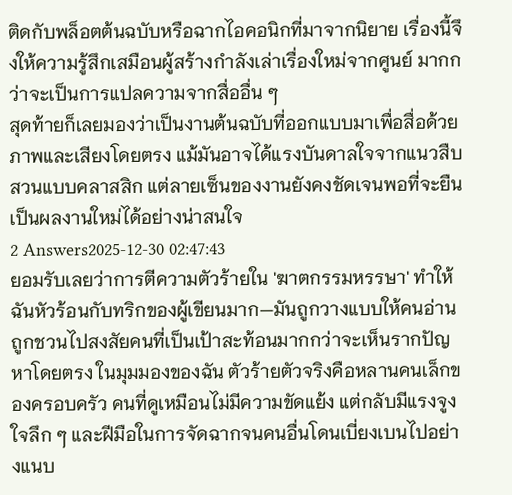ติดกับพล็อตต้นฉบับหรือฉากไอคอนิกที่มาจากนิยาย เรื่องนี้จึงให้ความรู้สึกเสมือนผู้สร้างกำลังเล่าเรื่องใหม่จากศูนย์ มากกว่าจะเป็นการแปลความจากสื่ออื่น ๆ
สุดท้ายก็เลยมองว่าเป็นงานต้นฉบับที่ออกแบบมาเพื่อสื่อด้วยภาพและเสียงโดยตรง แม้มันอาจได้แรงบันดาลใจจากแนวสืบสวนแบบคลาสสิก แต่ลายเซ็นของงานยังคงชัดเจนพอที่จะยืนเป็นผลงานใหม่ได้อย่างน่าสนใจ
2 Answers2025-12-30 02:47:43
ยอมรับเลยว่าการตีความตัวร้ายใน 'ฆาตกรรมหรรษา' ทำให้ฉันหัวร้อนกับทริกของผู้เขียนมาก—มันถูกวางแบบให้คนอ่านถูกชวนไปสงสัยคนที่เป็นเป้าสะท้อนมากกว่าจะเห็นรากปัญหาโดยตรง ในมุมมองของฉัน ตัวร้ายตัวจริงคือหลานคนเล็กของครอบครัว คนที่ดูเหมือนไม่มีความขัดแย้ง แต่กลับมีแรงจูงใจลึก ๆ และฝีมือในการจัดฉากจนคนอื่นโดนเบี่ยงเบนไปอย่างแนบ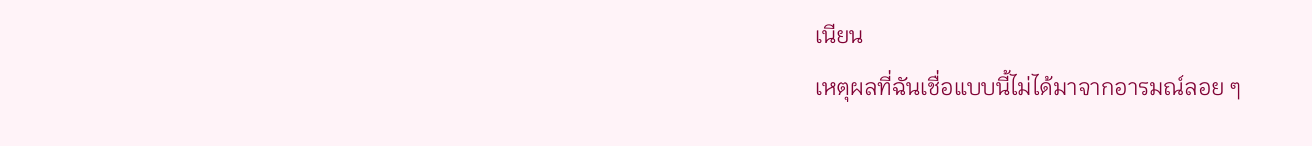เนียน
เหตุผลที่ฉันเชื่อแบบนี้ไม่ได้มาจากอารมณ์ลอย ๆ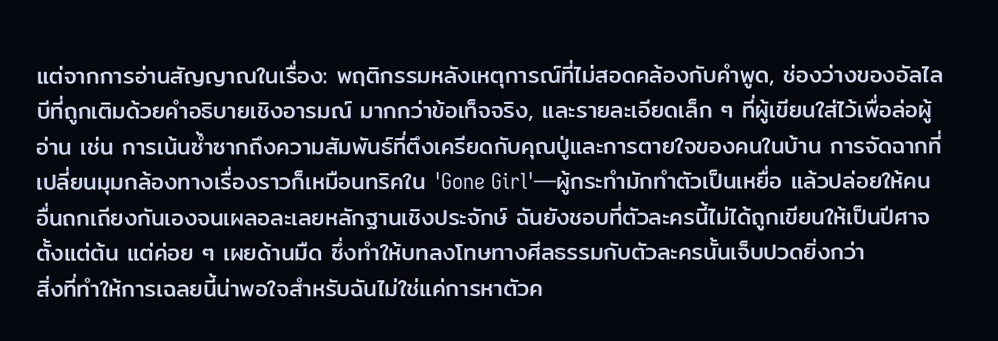แต่จากการอ่านสัญญาณในเรื่อง: พฤติกรรมหลังเหตุการณ์ที่ไม่สอดคล้องกับคำพูด, ช่องว่างของอัลไลบีที่ถูกเติมด้วยคำอธิบายเชิงอารมณ์ มากกว่าข้อเท็จจริง, และรายละเอียดเล็ก ๆ ที่ผู้เขียนใส่ไว้เพื่อล่อผู้อ่าน เช่น การเน้นซ้ำซากถึงความสัมพันธ์ที่ตึงเครียดกับคุณปู่และการตายใจของคนในบ้าน การจัดฉากที่เปลี่ยนมุมกล้องทางเรื่องราวก็เหมือนทริคใน 'Gone Girl'—ผู้กระทำมักทำตัวเป็นเหยื่อ แล้วปล่อยให้คนอื่นถกเถียงกันเองจนเผลอละเลยหลักฐานเชิงประจักษ์ ฉันยังชอบที่ตัวละครนี้ไม่ได้ถูกเขียนให้เป็นปีศาจตั้งแต่ต้น แต่ค่อย ๆ เผยด้านมืด ซึ่งทำให้บทลงโทษทางศีลธรรมกับตัวละครนั้นเจ็บปวดยิ่งกว่า
สิ่งที่ทำให้การเฉลยนี้น่าพอใจสำหรับฉันไม่ใช่แค่การหาตัวค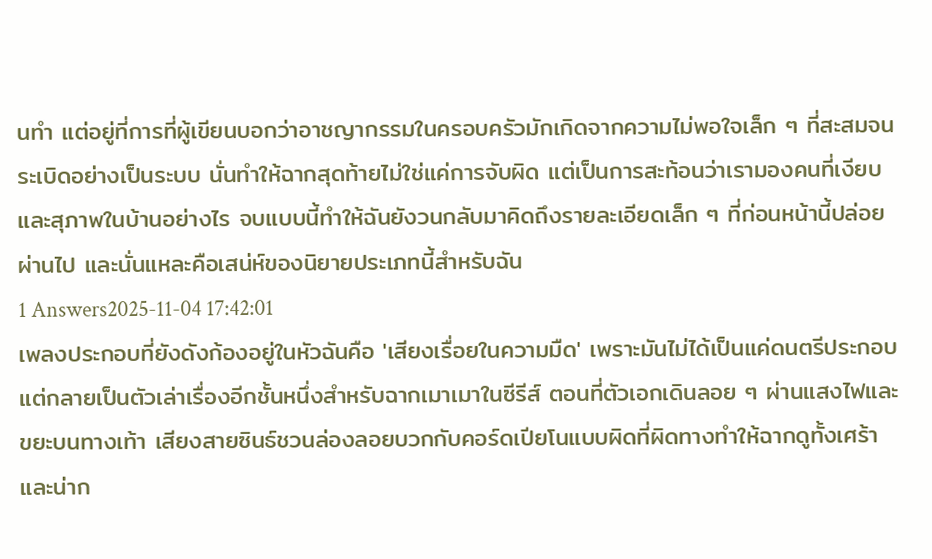นทำ แต่อยู่ที่การที่ผู้เขียนบอกว่าอาชญากรรมในครอบครัวมักเกิดจากความไม่พอใจเล็ก ๆ ที่สะสมจนระเบิดอย่างเป็นระบบ นั่นทำให้ฉากสุดท้ายไม่ใช่แค่การจับผิด แต่เป็นการสะท้อนว่าเรามองคนที่เงียบและสุภาพในบ้านอย่างไร จบแบบนี้ทำให้ฉันยังวนกลับมาคิดถึงรายละเอียดเล็ก ๆ ที่ก่อนหน้านี้ปล่อยผ่านไป และนั่นแหละคือเสน่ห์ของนิยายประเภทนี้สำหรับฉัน
1 Answers2025-11-04 17:42:01
เพลงประกอบที่ยังดังก้องอยู่ในหัวฉันคือ 'เสียงเรื่อยในความมืด' เพราะมันไม่ได้เป็นแค่ดนตรีประกอบ แต่กลายเป็นตัวเล่าเรื่องอีกชั้นหนึ่งสำหรับฉากเมาเมาในซีรีส์ ตอนที่ตัวเอกเดินลอย ๆ ผ่านแสงไฟและขยะบนทางเท้า เสียงสายซินธ์ชวนล่องลอยบวกกับคอร์ดเปียโนแบบผิดที่ผิดทางทำให้ฉากดูทั้งเศร้าและน่าก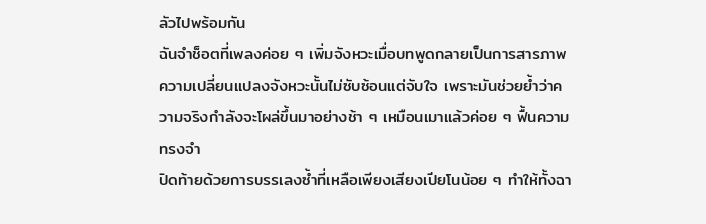ลัวไปพร้อมกัน
ฉันจำช็อตที่เพลงค่อย ๆ เพิ่มจังหวะเมื่อบทพูดกลายเป็นการสารภาพ ความเปลี่ยนแปลงจังหวะนั้นไม่ซับซ้อนแต่จับใจ เพราะมันช่วยย้ำว่าความจริงกำลังจะโผล่ขึ้นมาอย่างช้า ๆ เหมือนเมาแล้วค่อย ๆ ฟื้นความทรงจำ
ปิดท้ายด้วยการบรรเลงซ้ำที่เหลือเพียงเสียงเปียโนน้อย ๆ ทำให้ทั้งฉา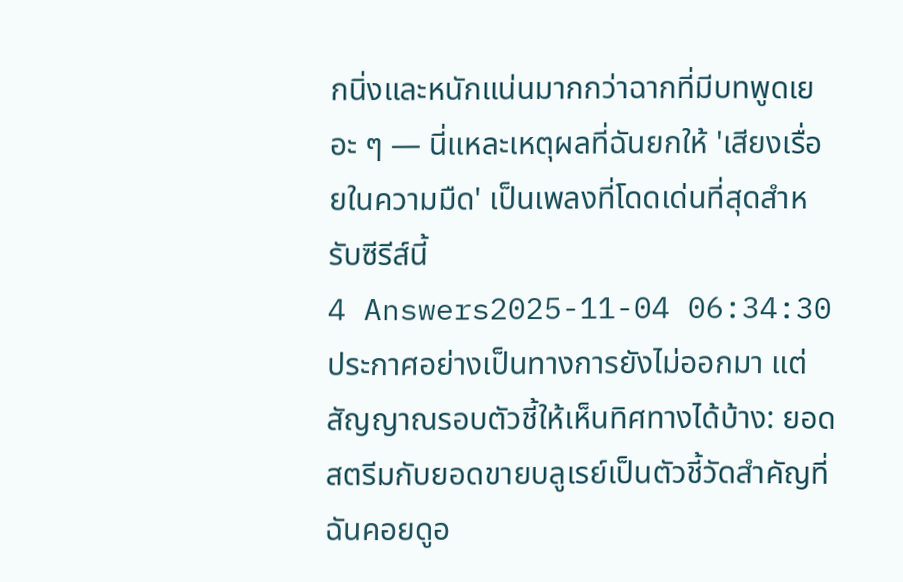กนิ่งและหนักแน่นมากกว่าฉากที่มีบทพูดเยอะ ๆ — นี่แหละเหตุผลที่ฉันยกให้ 'เสียงเรื่อยในความมืด' เป็นเพลงที่โดดเด่นที่สุดสำหรับซีรีส์นี้
4 Answers2025-11-04 06:34:30
ประกาศอย่างเป็นทางการยังไม่ออกมา แต่สัญญาณรอบตัวชี้ให้เห็นทิศทางได้บ้าง: ยอดสตรีมกับยอดขายบลูเรย์เป็นตัวชี้วัดสำคัญที่ฉันคอยดูอ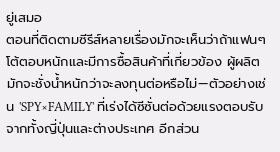ยู่เสมอ
ตอนที่ติดตามซีรีส์หลายเรื่องมักจะเห็นว่าถ้าแฟนๆ โต้ตอบหนักและมีการซื้อสินค้าที่เกี่ยวข้อง ผู้ผลิตมักจะชั่งน้ำหนักว่าจะลงทุนต่อหรือไม่—ตัวอย่างเช่น 'SPY×FAMILY' ที่เร่งได้ซีซั่นต่อด้วยแรงตอบรับจากทั้งญี่ปุ่นและต่างประเทศ อีกส่วน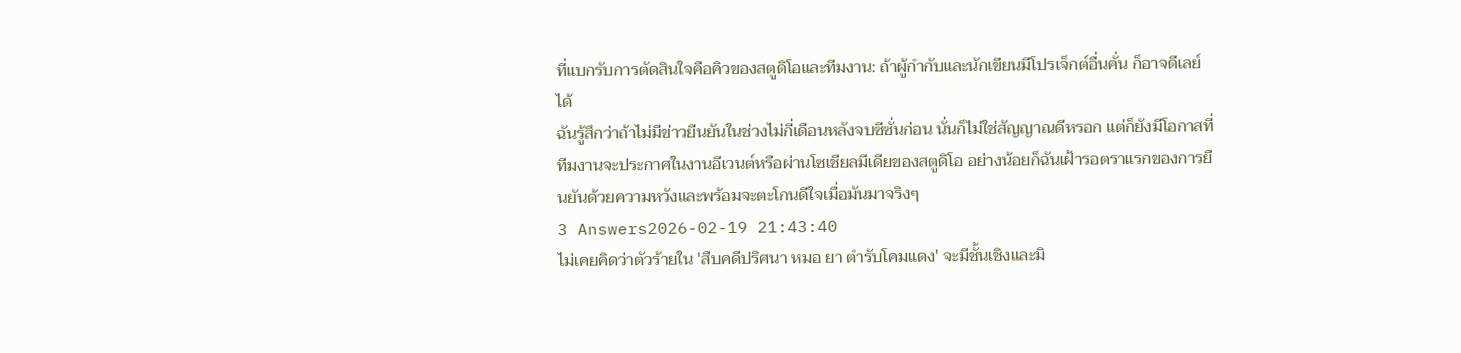ที่แบกรับการตัดสินใจคือคิวของสตูดิโอและทีมงาน: ถ้าผู้กำกับและนักเขียนมีโปรเจ็กต์อื่นคั่น ก็อาจดีเลย์ได้
ฉันรู้สึกว่าถ้าไม่มีข่าวยืนยันในช่วงไม่กี่เดือนหลังจบซีซั่นก่อน นั่นก็ไม่ใช่สัญญาณดีหรอก แต่ก็ยังมีโอกาสที่ทีมงานจะประกาศในงานอีเวนต์หรือผ่านโซเชียลมีเดียของสตูดิโอ อย่างน้อยก็ฉันเฝ้ารอตราแรกของการยืนยันด้วยความหวังและพร้อมจะตะโกนดีใจเมื่อมันมาจริงๆ
3 Answers2026-02-19 21:43:40
ไม่เคยคิดว่าตัวร้ายใน 'สืบคดีปริศนา หมอ ยา ตํารับโคมแดง' จะมีชั้นเชิงและมิ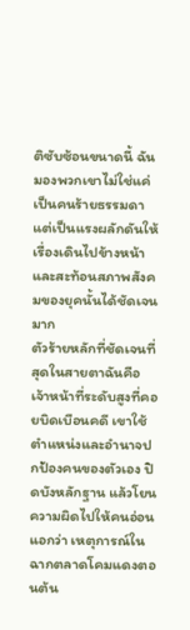ติซับซ้อนขนาดนี้ ฉันมองพวกเขาไม่ใช่แค่เป็นคนร้ายธรรมดา แต่เป็นแรงผลักดันให้เรื่องเดินไปข้างหน้าและสะท้อนสภาพสังคมของยุคนั้นได้ชัดเจนมาก
ตัวร้ายหลักที่ชัดเจนที่สุดในสายตาฉันคือ เจ้าหน้าที่ระดับสูงที่คอยบิดเบือนคดี เขาใช้ตำแหน่งและอำนาจปกป้องคนของตัวเอง ปิดบังหลักฐาน แล้วโยนความผิดไปให้คนอ่อนแอกว่า เหตุการณ์ในฉากตลาดโคมแดงตอนต้น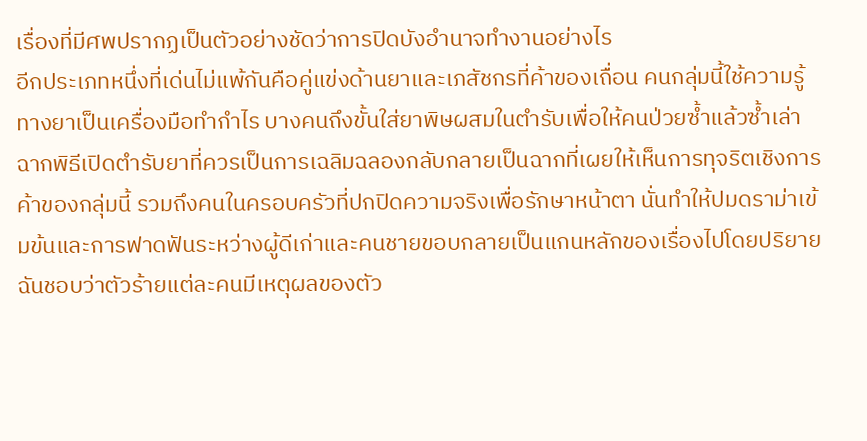เรื่องที่มีศพปรากฏเป็นตัวอย่างชัดว่าการปิดบังอำนาจทำงานอย่างไร
อีกประเภทหนึ่งที่เด่นไม่แพ้กันคือคู่แข่งด้านยาและเภสัชกรที่ค้าของเถื่อน คนกลุ่มนี้ใช้ความรู้ทางยาเป็นเครื่องมือทำกำไร บางคนถึงขั้นใส่ยาพิษผสมในตำรับเพื่อให้คนป่วยซ้ำแล้วซ้ำเล่า ฉากพิธีเปิดตำรับยาที่ควรเป็นการเฉลิมฉลองกลับกลายเป็นฉากที่เผยให้เห็นการทุจริตเชิงการค้าของกลุ่มนี้ รวมถึงคนในครอบครัวที่ปกปิดความจริงเพื่อรักษาหน้าตา นั่นทำให้ปมดราม่าเข้มข้นและการฟาดฟันระหว่างผู้ดีเก่าและคนชายขอบกลายเป็นแกนหลักของเรื่องไปโดยปริยาย ฉันชอบว่าตัวร้ายแต่ละคนมีเหตุผลของตัว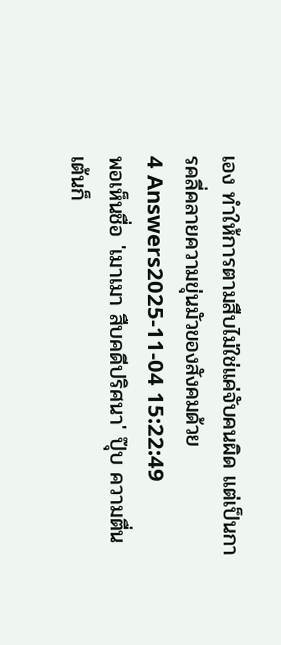เอง ทำให้การตามสืบไม่ใช่แค่จับคนผิด แต่เป็นการคลี่คลายความขุ่นมัวของสังคมด้วย
4 Answers2025-11-04 15:22:49
พอเห็นชื่อ 'เมาเมา สืบคดีปริศนา' ปุ๊บ ความตื่นเต้นก็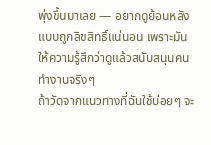พุ่งขึ้นมาเลย — อยากดูย้อนหลังแบบถูกลิขสิทธิ์แน่นอน เพราะมันให้ความรู้สึกว่าดูแล้วสนับสนุนคนทำงานจริงๆ
ถ้าวัดจากแนวทางที่ฉันใช้บ่อยๆ จะ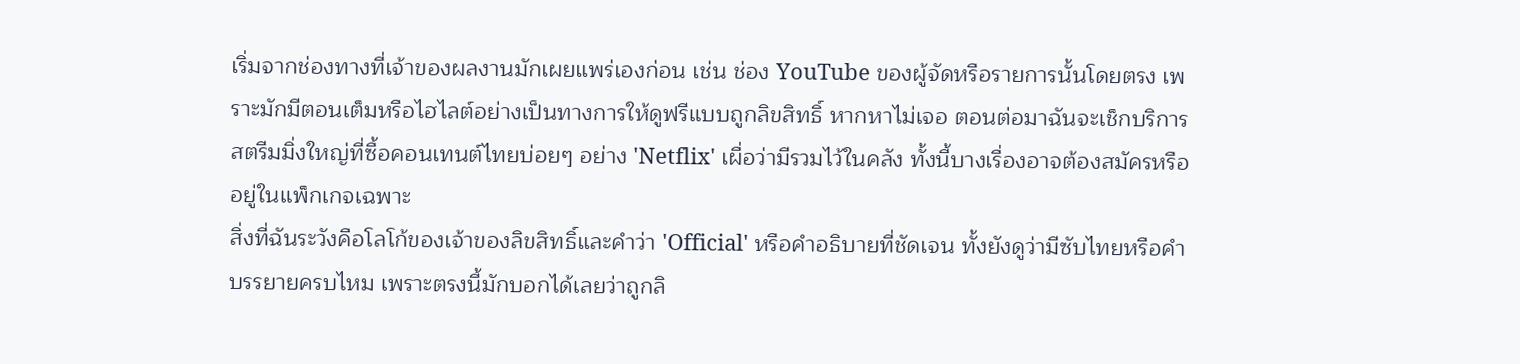เริ่มจากช่องทางที่เจ้าของผลงานมักเผยแพร่เองก่อน เช่น ช่อง YouTube ของผู้จัดหรือรายการนั้นโดยตรง เพราะมักมีตอนเต็มหรือไฮไลต์อย่างเป็นทางการให้ดูฟรีแบบถูกลิขสิทธิ์ หากหาไม่เจอ ตอนต่อมาฉันจะเช็กบริการสตรีมมิ่งใหญ่ที่ซื้อคอนเทนต์ไทยบ่อยๆ อย่าง 'Netflix' เผื่อว่ามีรวมไว้ในคลัง ทั้งนี้บางเรื่องอาจต้องสมัครหรืออยู่ในแพ็กเกจเฉพาะ
สิ่งที่ฉันระวังคือโลโก้ของเจ้าของลิขสิทธิ์และคำว่า 'Official' หรือคำอธิบายที่ชัดเจน ทั้งยังดูว่ามีซับไทยหรือคำบรรยายครบไหม เพราะตรงนี้มักบอกได้เลยว่าถูกลิ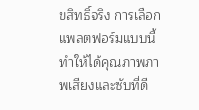ขสิทธิ์จริง การเลือกแพลตฟอร์มแบบนี้ทำให้ได้คุณภาพภาพเสียงและซับที่ดี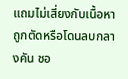แถมไม่เสี่ยงกับเนื้อหาถูกตัดหรือโดนลบกลางคัน ชอ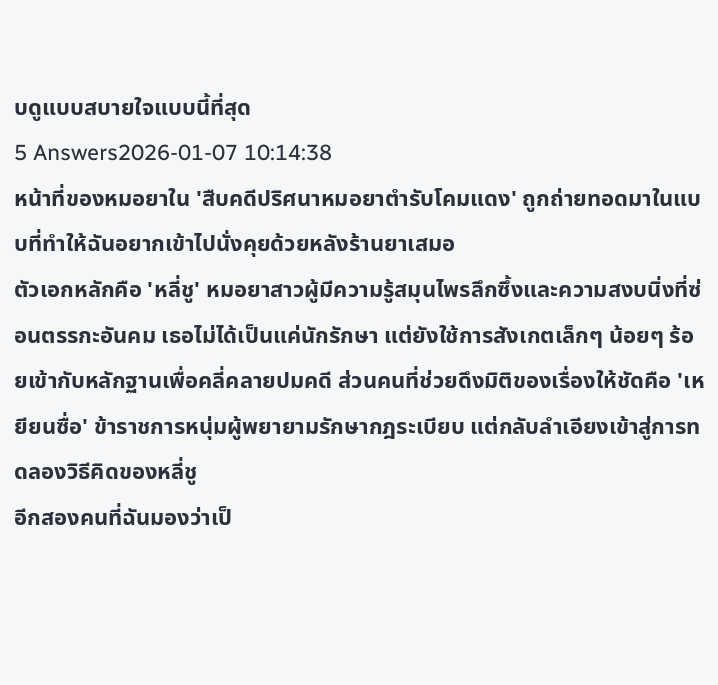บดูแบบสบายใจแบบนี้ที่สุด
5 Answers2026-01-07 10:14:38
หน้าที่ของหมอยาใน 'สืบคดีปริศนาหมอยาตํารับโคมแดง' ถูกถ่ายทอดมาในแบบที่ทำให้ฉันอยากเข้าไปนั่งคุยด้วยหลังร้านยาเสมอ
ตัวเอกหลักคือ 'หลี่ชู' หมอยาสาวผู้มีความรู้สมุนไพรลึกซึ้งและความสงบนิ่งที่ซ่อนตรรกะอันคม เธอไม่ได้เป็นแค่นักรักษา แต่ยังใช้การสังเกตเล็กๆ น้อยๆ ร้อยเข้ากับหลักฐานเพื่อคลี่คลายปมคดี ส่วนคนที่ช่วยดึงมิติของเรื่องให้ชัดคือ 'เหยียนซื่อ' ข้าราชการหนุ่มผู้พยายามรักษากฎระเบียบ แต่กลับลำเอียงเข้าสู่การทดลองวิธีคิดของหลี่ชู
อีกสองคนที่ฉันมองว่าเป็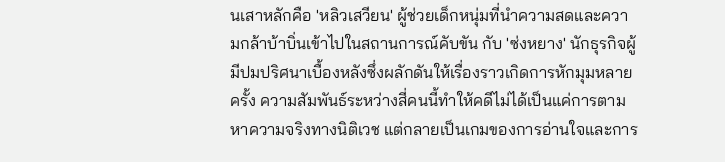นเสาหลักคือ 'หลิวเสวียน' ผู้ช่วยเด็กหนุ่มที่นำความสดและความกล้าบ้าบิ่นเข้าไปในสถานการณ์คับขัน กับ 'ซ่งหยาง' นักธุรกิจผู้มีปมปริศนาเบื้องหลังซึ่งผลักดันให้เรื่องราวเกิดการหักมุมหลายครั้ง ความสัมพันธ์ระหว่างสี่คนนี้ทำให้คดีไม่ได้เป็นแค่การตามหาความจริงทางนิติเวช แต่กลายเป็นเกมของการอ่านใจและการ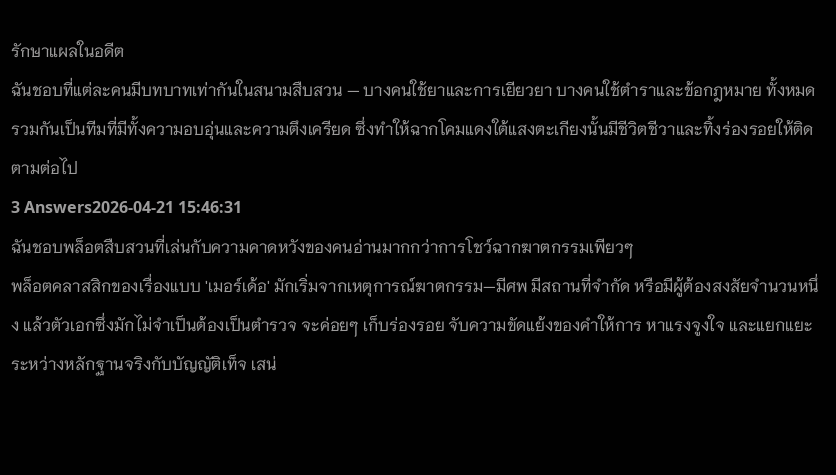รักษาแผลในอดีต
ฉันชอบที่แต่ละคนมีบทบาทเท่ากันในสนามสืบสวน — บางคนใช้ยาและการเยียวยา บางคนใช้ตำราและข้อกฎหมาย ทั้งหมดรวมกันเป็นทีมที่มีทั้งความอบอุ่นและความตึงเครียด ซึ่งทำให้ฉากโคมแดงใต้แสงตะเกียงนั้นมีชีวิตชีวาและทิ้งร่องรอยให้ติดตามต่อไป
3 Answers2026-04-21 15:46:31
ฉันชอบพล็อตสืบสวนที่เล่นกับความคาดหวังของคนอ่านมากกว่าการโชว์ฉากฆาตกรรมเพียวๆ
พล็อตคลาสสิกของเรื่องแบบ 'เมอร์เด้อ' มักเริ่มจากเหตุการณ์ฆาตกรรม—มีศพ มีสถานที่จำกัด หรือมีผู้ต้องสงสัยจำนวนหนึ่ง แล้วตัวเอกซึ่งมักไม่จำเป็นต้องเป็นตำรวจ จะค่อยๆ เก็บร่องรอย จับความขัดแย้งของคำให้การ หาแรงจูงใจ และแยกแยะระหว่างหลักฐานจริงกับบัญญัติเท็จ เสน่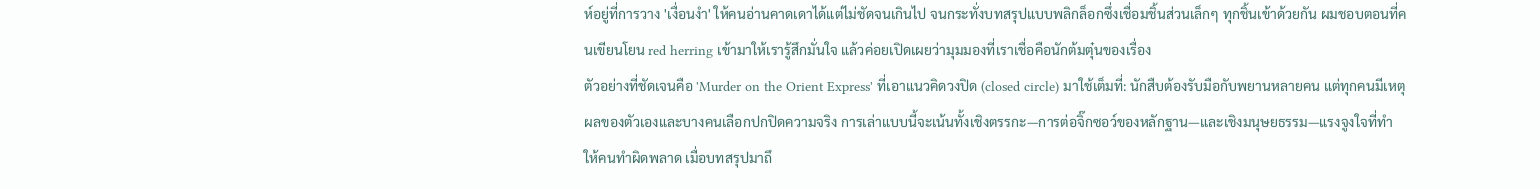ห์อยู่ที่การวาง 'เงื่อนงำ' ให้คนอ่านคาดเดาได้แต่ไม่ชัดจนเกินไป จนกระทั่งบทสรุปแบบพลิกล็อกซึ่งเชื่อมชิ้นส่วนเล็กๆ ทุกชิ้นเข้าด้วยกัน ผมชอบตอนที่คนเขียนโยน red herring เข้ามาให้เรารู้สึกมั่นใจ แล้วค่อยเปิดเผยว่ามุมมองที่เราเชื่อคือนักต้มตุ๋นของเรื่อง
ตัวอย่างที่ชัดเจนคือ 'Murder on the Orient Express' ที่เอาแนวคิดวงปิด (closed circle) มาใช้เต็มที่: นักสืบต้องรับมือกับพยานหลายคน แต่ทุกคนมีเหตุผลของตัวเองและบางคนเลือกปกปิดความจริง การเล่าแบบนี้จะเน้นทั้งเชิงตรรกะ—การต่อจิ๊กซอว์ของหลักฐาน—และเชิงมนุษยธรรม—แรงจูงใจที่ทำให้คนทำผิดพลาด เมื่อบทสรุปมาถึ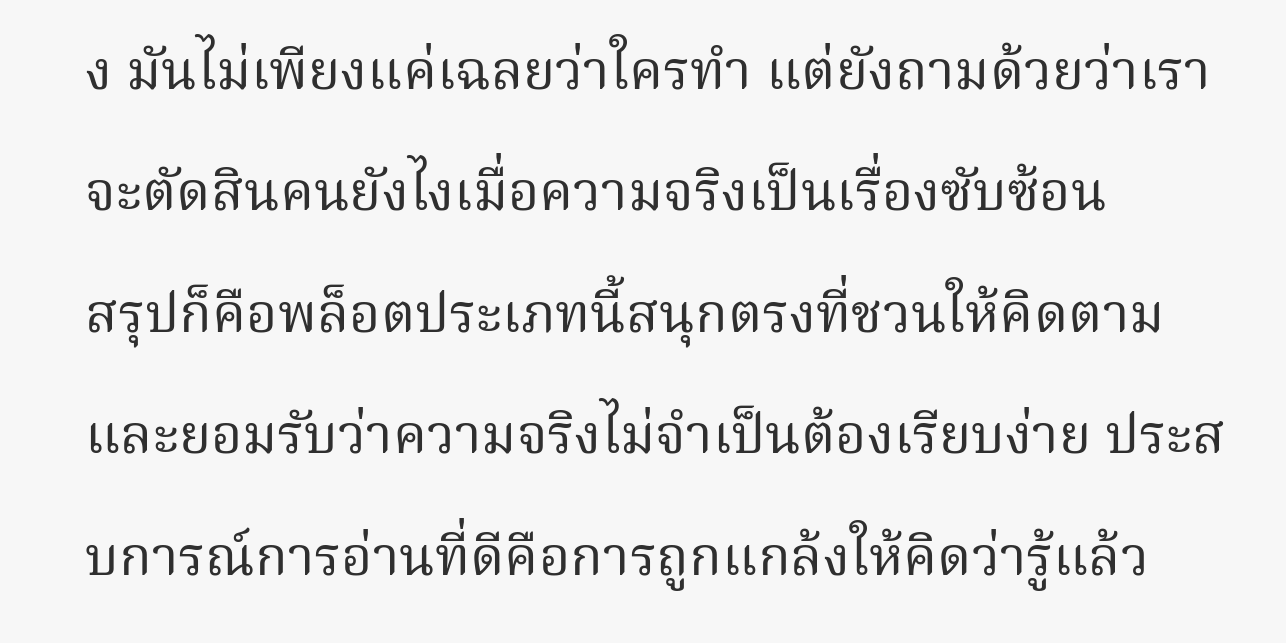ง มันไม่เพียงแค่เฉลยว่าใครทำ แต่ยังถามด้วยว่าเราจะตัดสินคนยังไงเมื่อความจริงเป็นเรื่องซับซ้อน
สรุปก็คือพล็อตประเภทนี้สนุกตรงที่ชวนให้คิดตามและยอมรับว่าความจริงไม่จำเป็นต้องเรียบง่าย ประสบการณ์การอ่านที่ดีคือการถูกแกล้งให้คิดว่ารู้แล้ว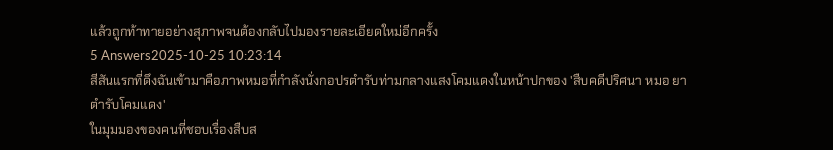แล้วถูกท้าทายอย่างสุภาพจนต้องกลับไปมองรายละเอียดใหม่อีกครั้ง
5 Answers2025-10-25 10:23:14
สีสันแรกที่ดึงฉันเข้ามาคือภาพหมอที่กำลังนั่งกอปรตำรับท่ามกลางแสงโคมแดงในหน้าปกของ 'สืบคดีปริศนา หมอ ยา ตํารับโคมแดง'
ในมุมมองของคนที่ชอบเรื่องสืบส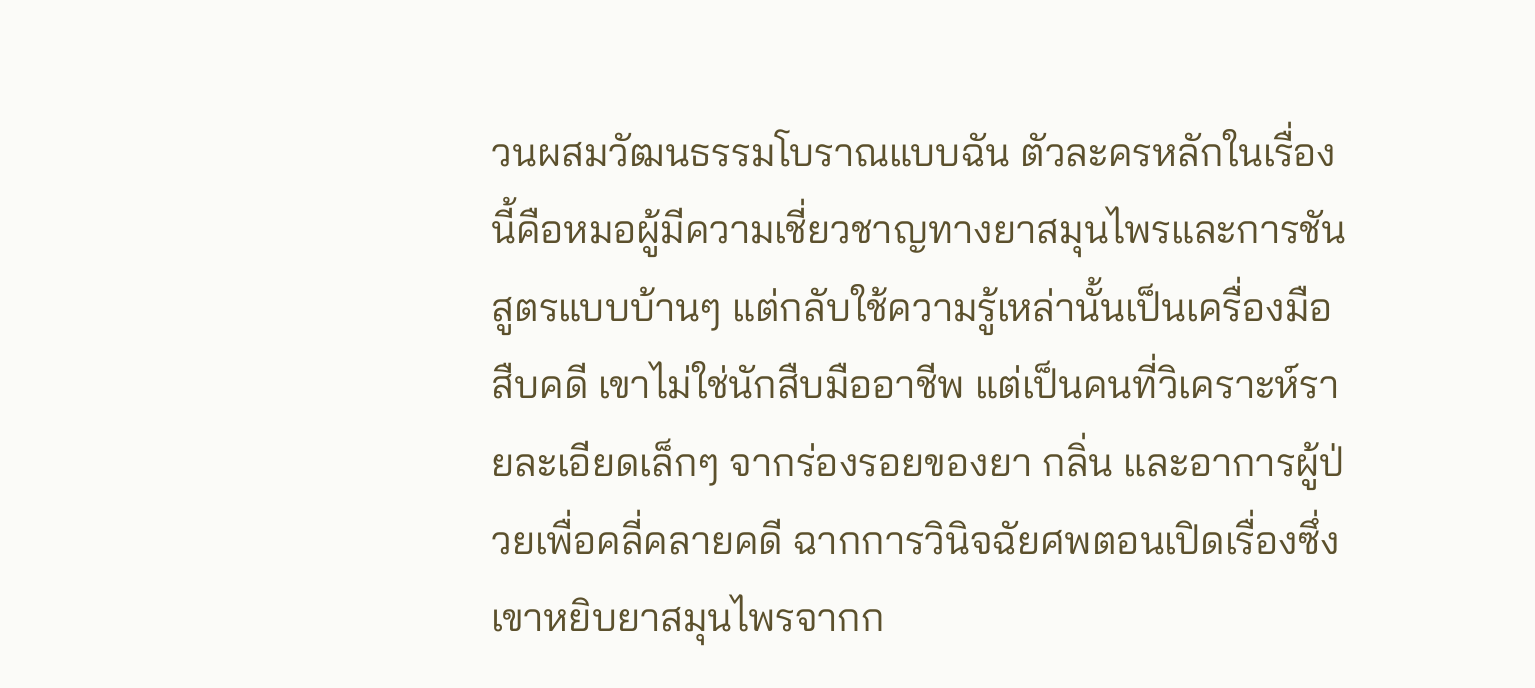วนผสมวัฒนธรรมโบราณแบบฉัน ตัวละครหลักในเรื่องนี้คือหมอผู้มีความเชี่ยวชาญทางยาสมุนไพรและการชันสูตรแบบบ้านๆ แต่กลับใช้ความรู้เหล่านั้นเป็นเครื่องมือสืบคดี เขาไม่ใช่นักสืบมืออาชีพ แต่เป็นคนที่วิเคราะห์รายละเอียดเล็กๆ จากร่องรอยของยา กลิ่น และอาการผู้ป่วยเพื่อคลี่คลายคดี ฉากการวินิจฉัยศพตอนเปิดเรื่องซึ่งเขาหยิบยาสมุนไพรจากก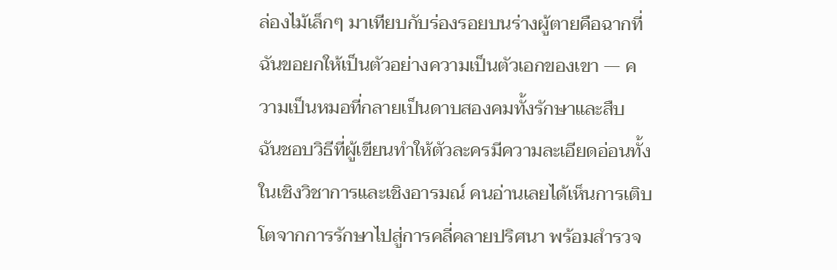ล่องไม้เล็กๆ มาเทียบกับร่องรอยบนร่างผู้ตายคือฉากที่ฉันขอยกให้เป็นตัวอย่างความเป็นตัวเอกของเขา — ความเป็นหมอที่กลายเป็นดาบสองคมทั้งรักษาและสืบ
ฉันชอบวิธีที่ผู้เขียนทำให้ตัวละครมีความละเอียดอ่อนทั้งในเชิงวิชาการและเชิงอารมณ์ คนอ่านเลยได้เห็นการเติบโตจากการรักษาไปสู่การคลี่คลายปริศนา พร้อมสำรวจ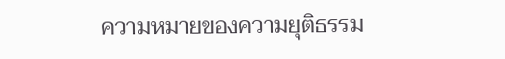ความหมายของความยุติธรรม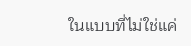ในแบบที่ไม่ใช่แค่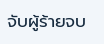จับผู้ร้ายจบ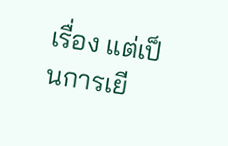เรื่อง แต่เป็นการเยี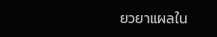ยวยาแผลใน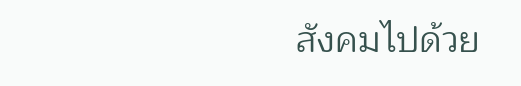สังคมไปด้วย